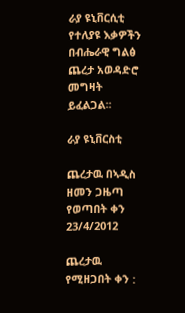ራያ ዩኒቨርሲቲ የተለያዩ እቃዎችን በብሔራዊ ግልፅ ጨረታ አወዳድሮ መግዛት ይፈልጋል፡፡

ራያ ዩኒቨርስቲ

ጨረታዉ በኣዲስ ዘመን ጋዜጣ የወጣበት ቀን 23/4/2012

ጨረታዉ የሚዘጋበት ቀን :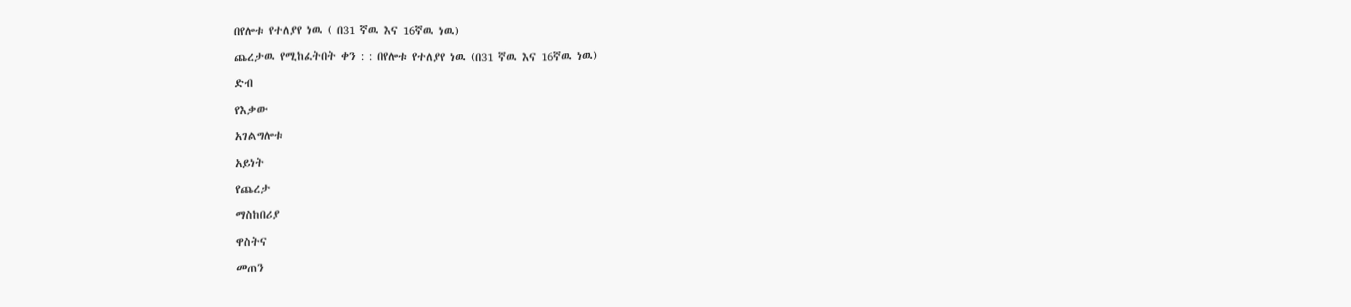በየሎቱ የተለያየ ነዉ ( በ31 ኛዉ እና 16ኛዉ ነዉ)

ጨረታዉ የሚከፈትበት ቀን : : በየሎቱ የተለያየ ነዉ (በ31 ኛዉ እና 16ኛዉ ነዉ)

ድብ

የእቃው

አገልግሎቱ

አይነት

የጨረታ

ማስከበሪያ

ዋስትና

መጠን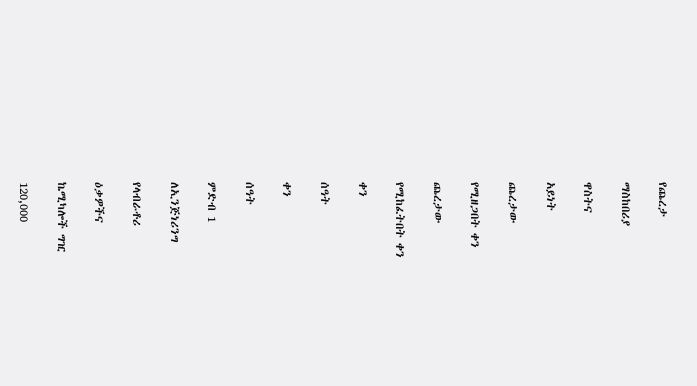የጨረታ

ማስከበሪያ

ዋስትና

አይነት

ጨረታው

የሚዘጋበት ቀን

ጨረታው

የሚከፈትበት ቀን

ቀን

ሰዓት

ቀን

ሰዓት

ምድብ 1

ለኢንጅነሪንግ

የላብራቶሪ

ዕቃዎችና

ኬሚካሎች ግዢ

120,000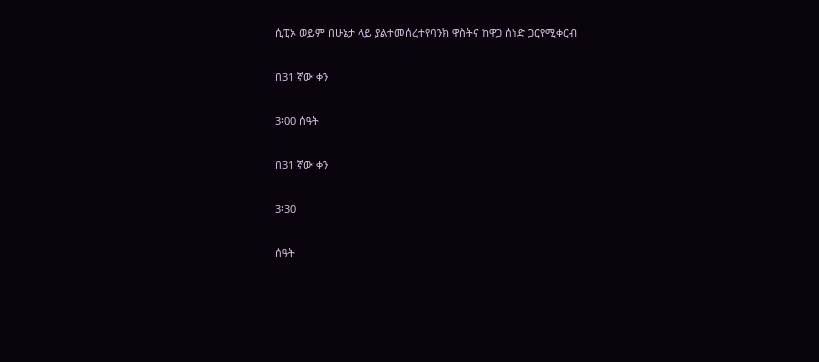ሲፒኦ ወይም በሁኔታ ላይ ያልተመሰረተየባንክ ዋስትና ከዋጋ ሰነድ ጋርየሚቀርብ

በ31 ኛው ቀን

3፡00 ሰዓት

በ31 ኛው ቀን

3፡30

ሰዓት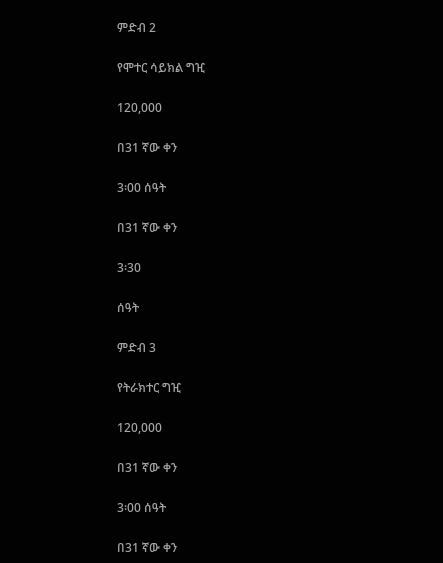ምድብ 2

የሞተር ሳይክል ግዢ

120,000

በ31 ኛው ቀን

3፡00 ሰዓት

በ31 ኛው ቀን

3፡30

ሰዓት

ምድብ 3

የትራክተር ግዢ

120,000

በ31 ኛው ቀን

3፡00 ሰዓት

በ31 ኛው ቀን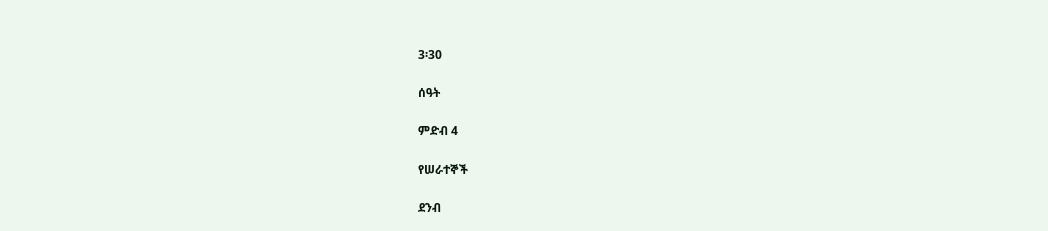3፡30

ሰዓት

ምድብ 4

የሠራተኞች

ደንብ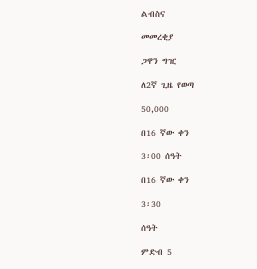ልብስና

መመረቂያ

ጋዋን ግዢ

ለ2ኛ ጊዜ የወጣ

50,000

በ16 ኛው ቀን

3፡00 ሰዓት

በ16 ኛው ቀን

3፡30

ሰዓት

ምድብ 5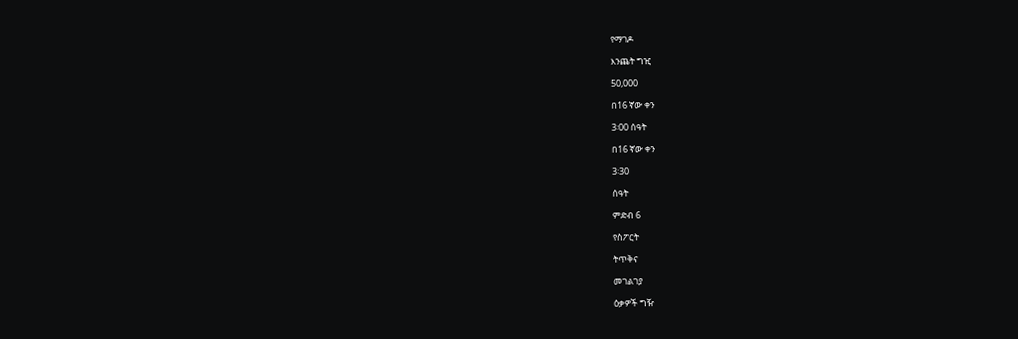የማገዶ

እንጨት ግዢ

50,000

በ16 ኛው ቀን

3፡00 ሰዓት

በ16 ኛው ቀን

3፡30

ሰዓት

ምድብ 6

የስፖርት

ትጥቅና

መገልገያ

ዕቃዎች ግዥ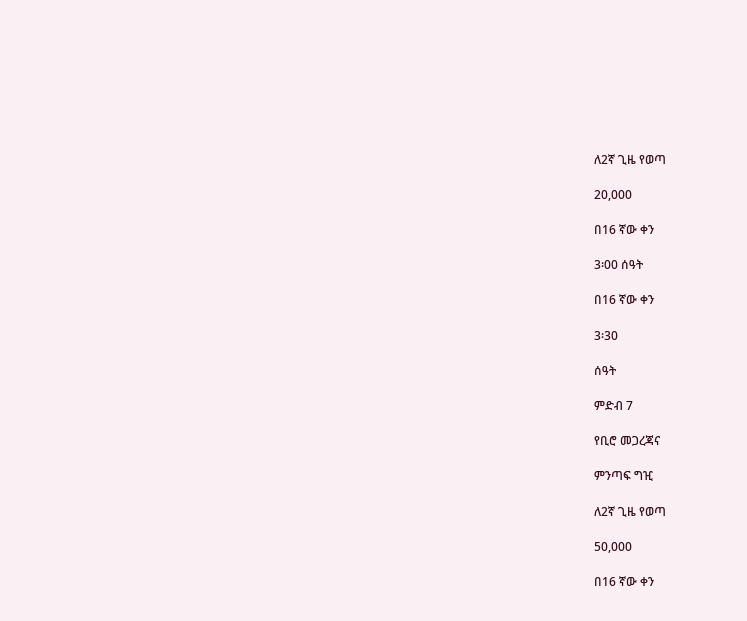ለ2ኛ ጊዜ የወጣ

20,000

በ16 ኛው ቀን

3፡00 ሰዓት

በ16 ኛው ቀን

3፡30

ሰዓት

ምድብ 7

የቢሮ መጋረጃና

ምንጣፍ ግዢ

ለ2ኛ ጊዜ የወጣ

50,000

በ16 ኛው ቀን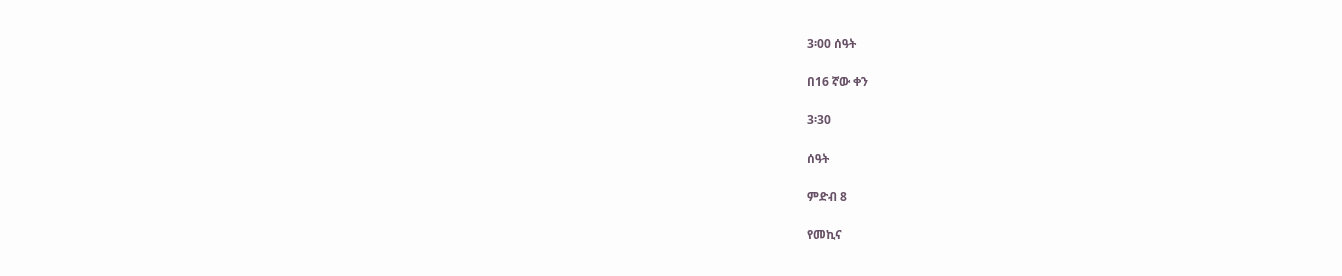3፡00 ሰዓት

በ16 ኛው ቀን

3፡30

ሰዓት

ምድብ 8

የመኪና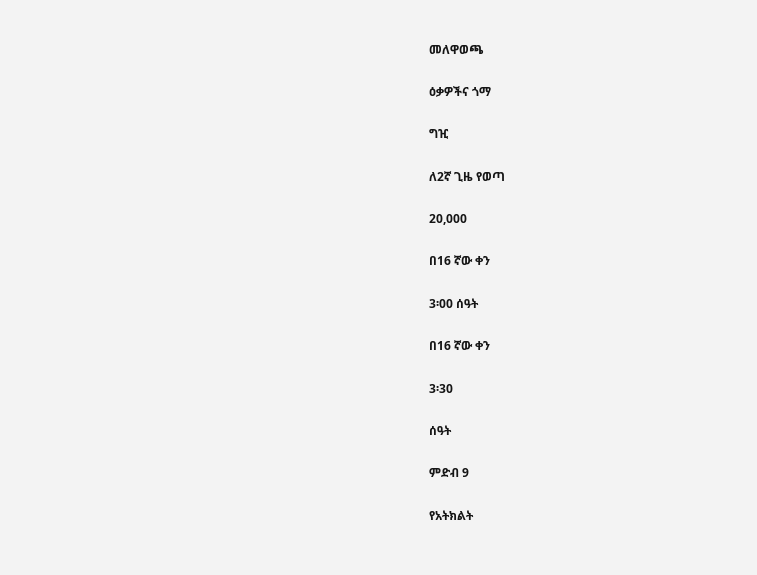መለዋወጫ

ዕቃዎችና ጎማ

ግዢ

ለ2ኛ ጊዜ የወጣ

20,000

በ16 ኛው ቀን

3፡00 ሰዓት

በ16 ኛው ቀን

3፡30

ሰዓት

ምድብ 9

የአትክልት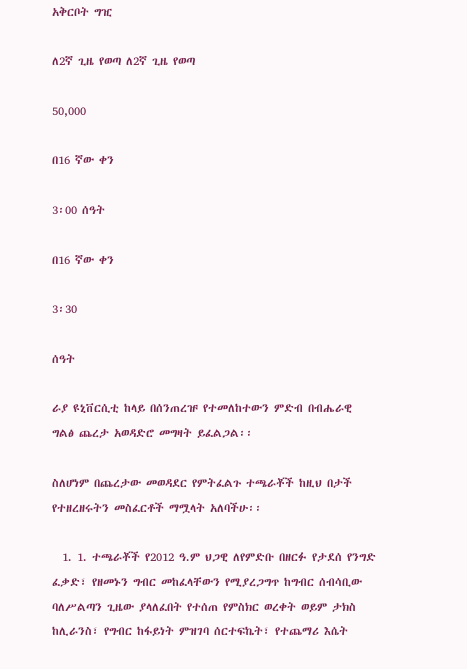አቅርቦት ግዢ

ለ2ኛ ጊዜ የወጣ ለ2ኛ ጊዜ የወጣ

50,000

በ16 ኛው ቀን

3፡00 ሰዓት

በ16 ኛው ቀን

3፡30

ሰዓት

ራያ ዩኒቨርሲቲ ከላይ በሰንጠረዡ የተመለከተውን ምድብ በብሔራዊ ግልፅ ጨረታ አወዳድሮ መግዛት ይፈልጋል፡፡

ስለሆነም በጨረታው መወዳደር የምትፈልጉ ተጫራቾች ከዚህ በታች የተዘረዘሩትን መስፈርቶች ማሟላት አለባችሁ፡፡

  1. 1. ተጫራቾች የ2012 ዓ.ም ህጋዊ ለየምድቡ በዘርፉ የታደሰ የንግድ ፈቃድ፣ የዘመኑን ግብር መከፈላቸውን የሚያረጋግጥ ከግብር ሰብሳቢው ባለሥልጣን ጊዜው ያላለፈበት የተሰጠ የምስክር ወረቀት ወይም ታክስ ከሊራንስ፣ የግብር ከፋይነት ምዝገባ ሰርተፍኬት፣ የተጨማሪ እሴት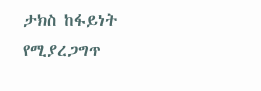ታክስ ከፋይነት የሚያረጋግጥ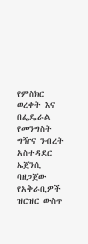የምስክር ወረቀት እና በፌዴራል የመንግስት ግዥና ንብረት አስተዳደር ኤጀንሲ ባዘጋጀው የአቅራቢዎች ዝርዝር ውስጥ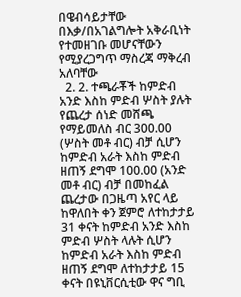በዌብሳይታቸው በእቃ/በአገልግሎት አቅራቢነት የተመዘገቡ መሆናቸውን የሚያረጋግጥ ማስረጃ ማቅረብ አለባቸው
  2. 2. ተጫራቾች ከምድብ አንድ እስከ ምድብ ሦስት ያሉት የጨረታ ሰነድ መሸጫ የማይመለስ ብር 300.00 (ሦስት መቶ ብር) ብቻ ሲሆን ከምድብ አራት እስከ ምድብ ዘጠኝ ደግሞ 100.00 (አንድ መቶ ብር) ብቻ በመከፈል ጨረታው በጋዜጣ አየር ላይ ከዋለበት ቀን ጀምሮ ለተከታታይ 31 ቀናት ከምድብ አንድ እስከ ምድብ ሦስት ላሉት ሲሆን ከምድብ አራት እስከ ምድብ ዘጠኝ ደግሞ ለተከታታይ 15 ቀናት በዩኒቨርሲቲው ዋና ግቢ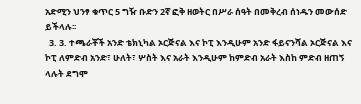አድሚን ህንፃ ቁጥር 5 ግዥ ቡድን 2ኛ ፎቅ ዘወትር በሥራ ሰዓት በመቅረብ ሰነዱን መውሰድ ይችላሉ፡፡
  3. 3. ተጫራቾች አንድ ቴክኒካል ኦርጅናል እና ኮፒ እንዲሁም አንድ ፋይናንሻል ኦርጅናል እና ኮፒ ለምድብ አንድ፣ ሁለት፣ ሦስት እና አራት እንዲሁም ከምድብ አራት እስከ ምድብ ዘጠኝ ላሉት ደግሞ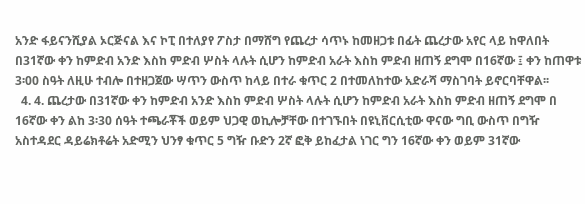አንድ ፋይናንሺያል ኦርጅናል እና ኮፒ በተለያየ ፖስታ በማሸግ የጨረታ ሳጥኑ ከመዘጋቱ በፊት ጨረታው አየር ላይ ከዋለበት በ31ኛው ቀን ከምድብ አንድ እስከ ምድብ ሦስት ላሉት ሲሆን ከምድብ አራት እስከ ምድብ ዘጠኝ ደግሞ በ16ኛው ፤ ቀን ከጠዋቱ 3፡00 ስዓት ለዚሁ ተብሎ በተዘጋጀው ሣጥን ውስጥ ከላይ በተራ ቁጥር 2 በተመለከተው አድራሻ ማስገባት ይኖርባቸዋል፡፡
  4. 4. ጨረታው በ31ኛው ቀን ከምድብ አንድ እስከ ምድብ ሦስት ላሉት ሲሆን ከምድብ አራት እስከ ምድብ ዘጠኝ ደግሞ በ 16ኛው ቀን ልከ 3፡30 ሰዓት ተጫራቾች ወይም ህጋዊ ወኪሎቻቸው በተገኙበት በዩኒቨርሲቲው ዋናው ግቢ ውስጥ በግዥ አስተዳደር ዳይሬክቶሬት አድሚን ህንፃ ቁጥር 5 ግዥ ቡድን 2ኛ ፎቅ ይከፈታል ነገር ግን 16ኛው ቀን ወይም 31ኛው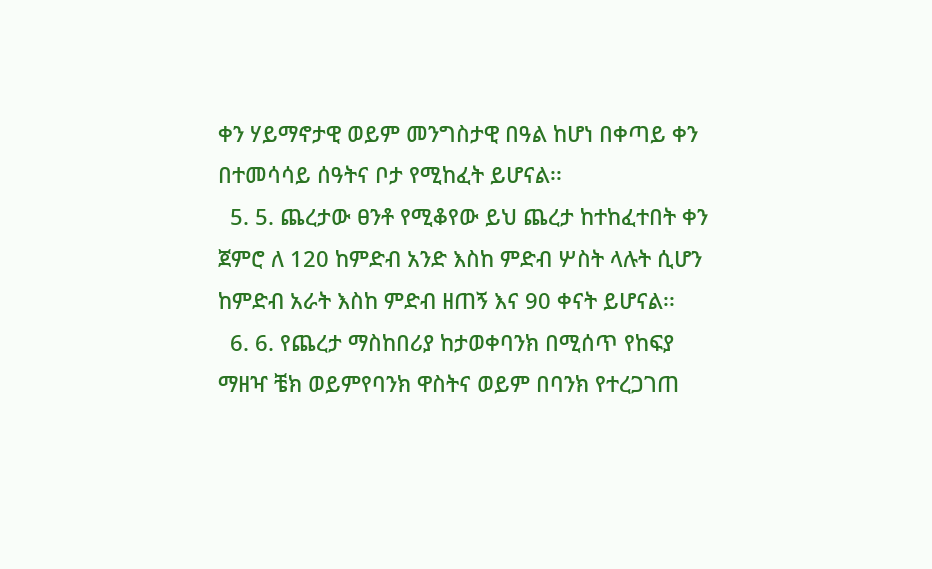ቀን ሃይማኖታዊ ወይም መንግስታዊ በዓል ከሆነ በቀጣይ ቀን በተመሳሳይ ሰዓትና ቦታ የሚከፈት ይሆናል፡፡
  5. 5. ጨረታው ፀንቶ የሚቆየው ይህ ጨረታ ከተከፈተበት ቀን ጀምሮ ለ 120 ከምድብ አንድ እስከ ምድብ ሦስት ላሉት ሲሆን ከምድብ አራት እስከ ምድብ ዘጠኝ እና 90 ቀናት ይሆናል፡፡
  6. 6. የጨረታ ማስከበሪያ ከታወቀባንክ በሚሰጥ የከፍያ ማዘዣ ቼክ ወይምየባንክ ዋስትና ወይም በባንክ የተረጋገጠ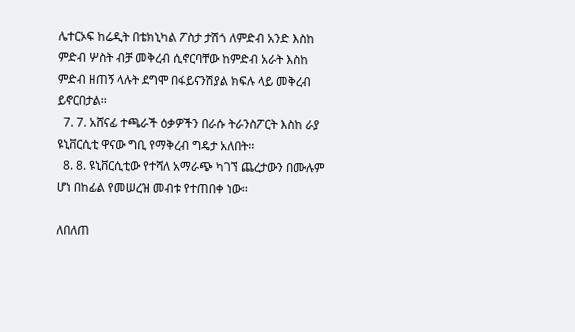ሌተርኦፍ ከሬዲት በቴክኒካል ፖስታ ታሽጎ ለምድብ አንድ እስከ ምድብ ሦስት ብቻ መቅረብ ሲኖርባቸው ከምድብ አራት እስከ ምድብ ዘጠኝ ላሉት ደግሞ በፋይናንሽያል ክፍሉ ላይ መቅረብ ይኖርበታል፡፡
  7. 7. አሸናፊ ተጫራች ዕቃዎችን በራሱ ትራንስፖርት እስከ ራያ ዩኒቨርሲቲ ዋናው ግቢ የማቅረብ ግዴታ አለበት፡፡
  8. 8. ዩኒቨርሲቲው የተሻለ አማራጭ ካገኘ ጨረታውን በሙሉም ሆነ በከፊል የመሠረዝ መብቱ የተጠበቀ ነው፡፡

ለበለጠ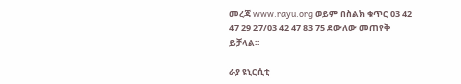መረጃ www.rayu.org ወይም በስልክ ቁጥር 03 42 47 29 27/03 42 47 83 75 ደውለው መጠየቅ ይቻላል፡፡

ራያ ዩኒርሲቲ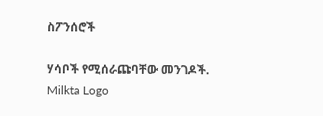ስፖንሰሮች

ሃሳቦች የሚሰራጩባቸው መንገዶች.
Milkta Logo